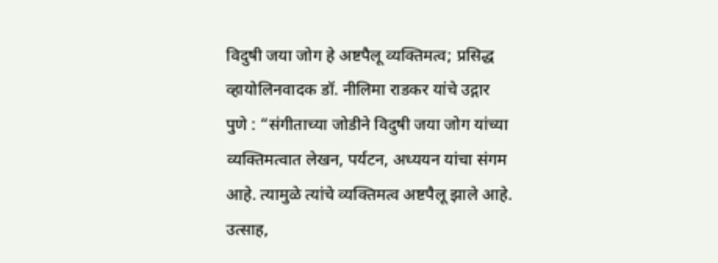विदुषी जया जोग हे अष्टपैलू व्यक्तिमत्व; प्रसिद्ध व्हायोलिनवादक डॉ. नीलिमा राडकर यांचे उद्गार
पुणे : “संगीताच्या जोडीने विदुषी जया जोग यांच्या व्यक्तिमत्वात लेखन, पर्यटन, अध्ययन यांचा संगम आहे. त्यामुळे त्यांचे व्यक्तिमत्व अष्टपैलू झाले आहे. उत्साह,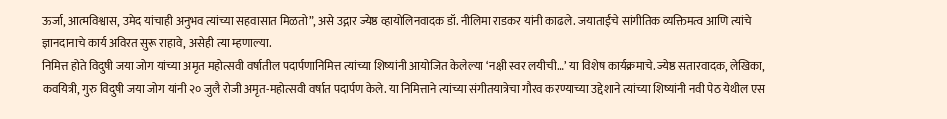ऊर्जा, आत्मविश्वास, उमेद यांचाही अनुभव त्यांच्या सहवासात मिळतो”, असे उद्गार ज्येष्ठ व्हायोलिनवादक डॉ. नीलिमा राडकर यांनी काढले. जयाताईंचे सांगीतिक व्यक्तिमत्व आणि त्यांचे ज्ञानदानाचे कार्य अविरत सुरू राहावे, असेही त्या म्हणाल्या.
निमित्त होते विदुषी जया जोग यांच्या अमृत महोत्सवी वर्षातील पदार्पणानिमित्त त्यांच्या शिष्यांनी आयोजित केलेल्या ‘नक्षी स्वर लयीची…’ या विशेष कार्यक्रमाचे. ज्येष्ठ सतारवादक, लेखिका, कवयित्री, गुरु विदुषी जया जोग यांनी २० जुलै रोजी अमृत-महोत्सवी वर्षात पदार्पण केले. या निमित्ताने त्यांच्या संगीतयात्रेचा गौरव करण्याच्या उद्देशाने त्यांच्या शिष्यांनी नवी पेठ येथील एस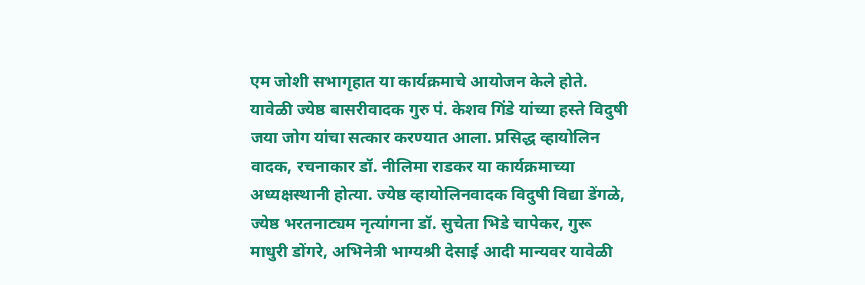एम जोशी सभागृहात या कार्यक्रमाचे आयोजन केले होते. यावेळी ज्येष्ठ बासरीवादक गुरु पं. केशव गिंडे यांच्या हस्ते विदुषी जया जोग यांचा सत्कार करण्यात आला. प्रसिद्ध व्हायोलिन वादक, रचनाकार डॉ. नीलिमा राडकर या कार्यक्रमाच्या अध्यक्षस्थानी होत्या. ज्येष्ठ व्हायोलिनवादक विदुषी विद्या डेंगळे, ज्येष्ठ भरतनाट्यम नृत्यांगना डॉ. सुचेता भिडे चापेकर, गुरू माधुरी डोंगरे, अभिनेत्री भाग्यश्री देसाई आदी मान्यवर यावेळी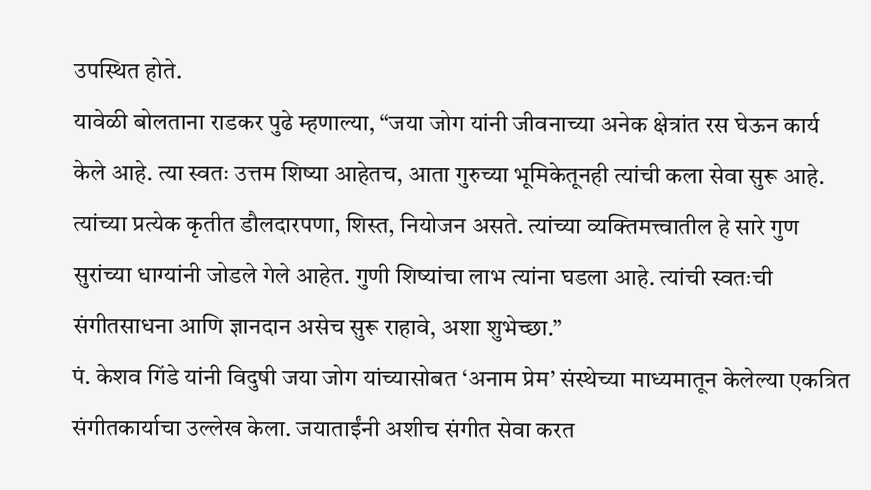उपस्थित होते.
यावेळी बोलताना राडकर पुढे म्हणाल्या, “जया जोग यांनी जीवनाच्या अनेक क्षेत्रांत रस घेऊन कार्य केले आहे. त्या स्वतः उत्तम शिष्या आहेतच, आता गुरुच्या भूमिकेतूनही त्यांची कला सेवा सुरू आहे. त्यांच्या प्रत्येक कृतीत डौलदारपणा, शिस्त, नियोजन असते. त्यांच्या व्यक्तिमत्त्वातील हे सारे गुण सुरांच्या धाग्यांनी जोडले गेले आहेत. गुणी शिष्यांचा लाभ त्यांना घडला आहे. त्यांची स्वतःची संगीतसाधना आणि ज्ञानदान असेच सुरू राहावे, अशा शुभेच्छा.”
पं. केशव गिंडे यांनी विदुषी जया जोग यांच्यासोबत ‘अनाम प्रेम’ संस्थेच्या माध्यमातून केलेल्या एकत्रित संगीतकार्याचा उल्लेख केला. जयाताईंनी अशीच संगीत सेवा करत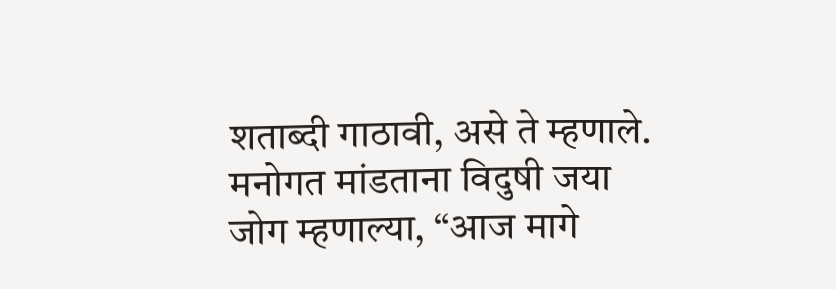शताब्दी गाठावी, असे ते म्हणाले.
मनोगत मांडताना विदुषी जया जोग म्हणाल्या, “आज मागे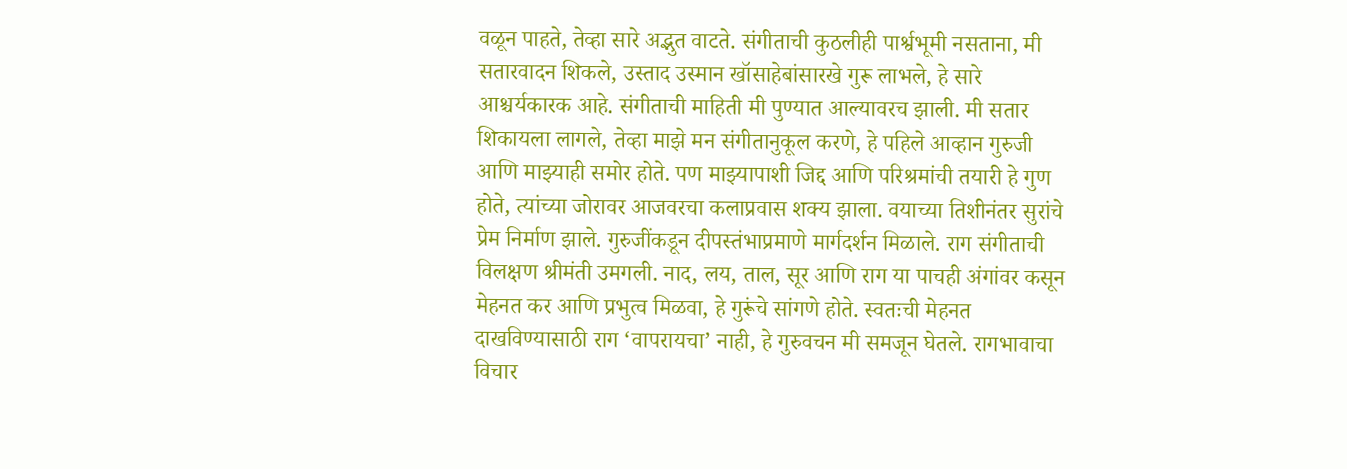वळून पाहते, तेव्हा सारे अद्भुत वाटते. संगीताची कुठलीही पार्श्वभूमी नसताना, मी सतारवादन शिकले, उस्ताद उस्मान खॉसाहेबांसारखे गुरू लाभले, हे सारे आश्चर्यकारक आहे. संगीताची माहिती मी पुण्यात आल्यावरच झाली. मी सतार शिकायला लागले, तेव्हा माझे मन संगीतानुकूल करणे, हे पहिले आव्हान गुरुजी आणि माझ्याही समोर होते. पण माझ्यापाशी जिद्द आणि परिश्रमांची तयारी हे गुण होते, त्यांच्या जोरावर आजवरचा कलाप्रवास शक्य झाला. वयाच्या तिशीनंतर सुरांचे प्रेम निर्माण झाले. गुरुजींकडून दीपस्तंभाप्रमाणे मार्गदर्शन मिळाले. राग संगीताची विलक्षण श्रीमंती उमगली. नाद, लय, ताल, सूर आणि राग या पाचही अंगांवर कसून मेहनत कर आणि प्रभुत्व मिळवा, हे गुरूंचे सांगणे होते. स्वतःची मेहनत दाखविण्यासाठी राग ‘वापरायचा’ नाही, हे गुरुवचन मी समजून घेतले. रागभावाचा विचार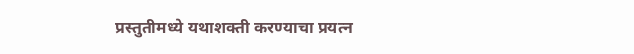प्रस्तुतीमध्ये यथाशक्ती करण्याचा प्रयत्न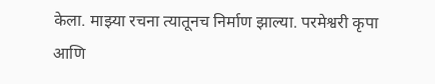केला. माझ्या रचना त्यातूनच निर्माण झाल्या. परमेश्वरी कृपा आणि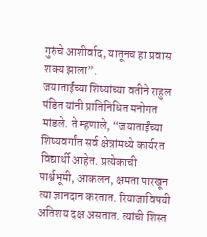गुरुंचे आशीर्वाद, यातूनच हा प्रवास शक्य झाला”.
जयाताईंच्या शिष्यांच्या वतीने राहुल पंडित यांनी प्रातिनिधित मनोगत मांडले. ते म्हणाले, “जयाताईंच्या शिष्यवर्गांत सर्व क्षेत्रांमध्ये कार्यरत विद्यार्थी आहेत. प्रत्येकाची पार्श्वभूमी, आकलन, क्षमता पारखून त्या ज्ञानदान करतात. रियाजाविषयी अतिशय दक्ष असतात. त्यांची शिस्त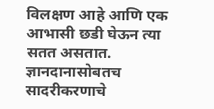विलक्षण आहे आणि एक आभासी छडी घेऊन त्या सतत असतात. ज्ञानदानासोबतच सादरीकरणाचे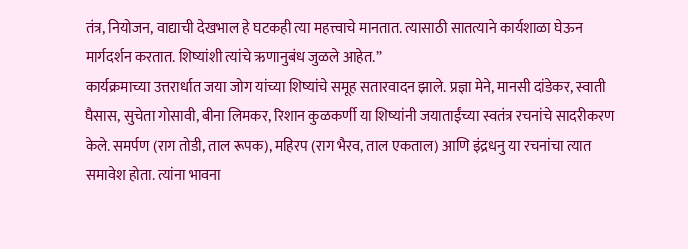तंत्र, नियोजन, वाद्याची देखभाल हे घटकही त्या महत्त्वाचे मानतात. त्यासाठी सातत्याने कार्यशाळा घेऊन मार्गदर्शन करतात. शिष्यांशी त्यांचे ऋणानुबंध जुळले आहेत.”
कार्यक्रमाच्या उत्तरार्धात जया जोग यांच्या शिष्यांचे समूह सतारवादन झाले. प्रज्ञा मेने, मानसी दांडेकर, स्वाती घैसास, सुचेता गोसावी, बीना लिमकर, रिशान कुळकर्णी या शिष्यांनी जयाताईंच्या स्वतंत्र रचनांचे सादरीकरण केले. समर्पण (राग तोडी, ताल रूपक), महिरप (राग भैरव, ताल एकताल) आणि इंद्रधनु या रचनांचा त्यात समावेश होता. त्यांना भावना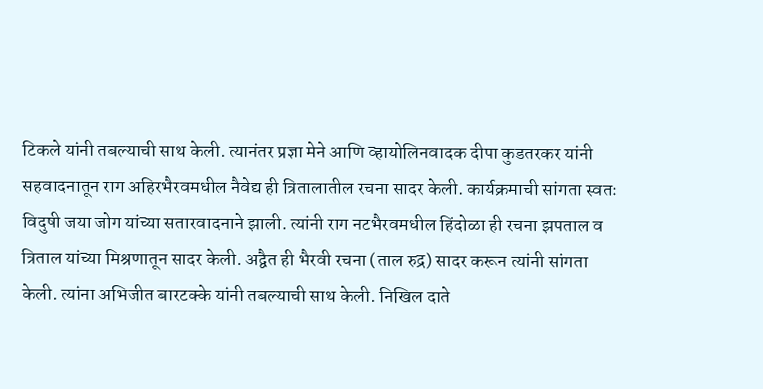टिकले यांनी तबल्याची साथ केली. त्यानंतर प्रज्ञा मेने आणि व्हायोलिनवादक दीपा कुडतरकर यांनी सहवादनातून राग अहिरभैरवमधील नैवेद्य ही त्रितालातील रचना सादर केली. कार्यक्रमाची सांगता स्वतः विदुषी जया जोग यांच्या सतारवादनाने झाली. त्यांनी राग नटभैरवमधील हिंदोळा ही रचना झपताल व त्रिताल यांच्या मिश्रणातून सादर केली. अद्वैत ही भैरवी रचना (ताल रुद्र) सादर करून त्यांनी सांगता केली. त्यांना अभिजीत बारटक्के यांनी तबल्याची साथ केली. निखिल दाते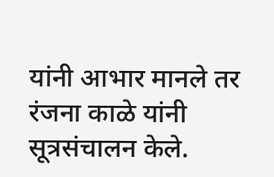यांनी आभार मानले तर रंजना काळे यांनी सूत्रसंचालन केले.